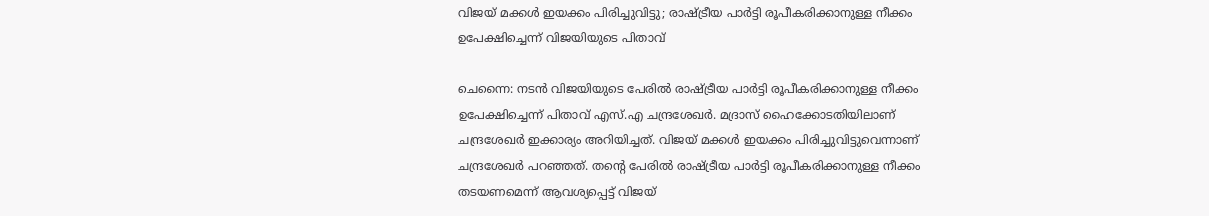വിജയ് മക്കള്‍ ഇയക്കം പിരിച്ചുവിട്ടു; രാഷ്ട്രീയ പാര്‍ട്ടി രൂപീകരിക്കാനുള്ള നീക്കം ഉപേക്ഷിച്ചെന്ന് വിജയിയുടെ പിതാവ്

ചെന്നൈ: നടന്‍ വിജയിയുടെ പേരില്‍ രാഷ്ട്രീയ പാര്‍ട്ടി രൂപീകരിക്കാനുള്ള നീക്കം ഉപേക്ഷിച്ചെന്ന് പിതാവ് എസ്.എ ചന്ദ്രശേഖര്‍. മദ്രാസ് ഹൈക്കോടതിയിലാണ് ചന്ദ്രശേഖര്‍ ഇക്കാര്യം അറിയിച്ചത്. വിജയ് മക്കള്‍ ഇയക്കം പിരിച്ചുവിട്ടുവെന്നാണ് ചന്ദ്രശേഖര്‍ പറഞ്ഞത്. തന്റെ പേരില്‍ രാഷ്ട്രീയ പാര്‍ട്ടി രൂപീകരിക്കാനുള്ള നീക്കം തടയണമെന്ന് ആവശ്യപ്പെട്ട് വിജയ്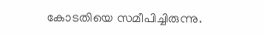കോടതിയെ സമീപിച്ചിരുന്നു.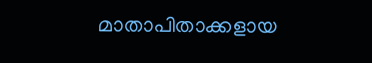മാതാപിതാക്കളായ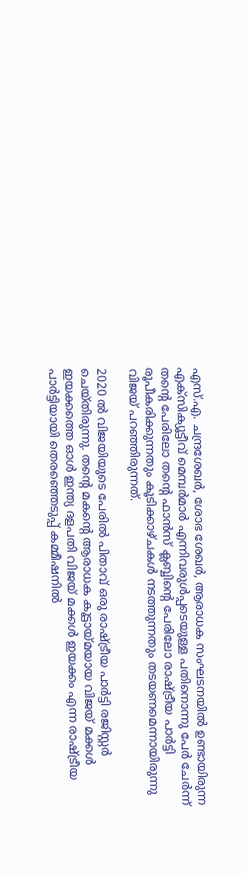എസ്.എ. ചന്ദ്രശേഖര്‍, ശോഭ ശേഖര്‍, ആരാധക സംഘടനയില്‍ ഉണ്ടായിരുന്ന എക്സിക്യൂട്ടീവ് മെമ്പര്‍മാര്‍ എന്നിവരുള്‍പ്പടെയുള്ള പതിനൊന്നു പേര്‍ ചേര്‍ന്ന് തന്റെ പേരിലോ തന്റെ ഫാന്‍സ് ക്ലബ്ബിന്റെ പേരിലോ രാഷ്ട്രീയ പാര്‍ട്ടി രൂപീകരിക്കുന്നതും കൂടിക്കാഴ്ചകള്‍ നടത്തുന്നതും തടയണമെന്നായിരുന്നു വിജയ് പറഞ്ഞിരുന്നത്.

2020 ല്‍ വിജയിയുടെ പേരില്‍ പിതാവ് ഒരു രാഷ്ട്രീയ പാര്‍ട്ടി രജിസ്റ്റര്‍ ചെയ്തിരുന്നു. തന്റെ മകന്റെ ആരാധക കൂട്ടായ്മയായ വിജയ് മക്കള്‍ ഇയക്കത്തെ ഓള്‍ ഇന്ത്യ ദളപതി വിജയ് മക്കള്‍ ഇയക്കം എന്ന രാഷ്ട്രീയ പാര്‍ട്ടിയായി തെരഞ്ഞെടുപ്പ് കമ്മീഷനില്‍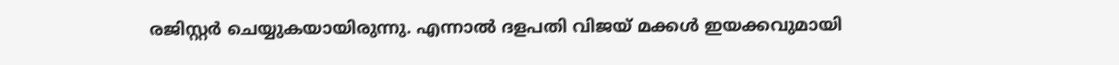രജിസ്റ്റര്‍ ചെയ്യുകയായിരുന്നു. എന്നാല്‍ ദളപതി വിജയ് മക്കള്‍ ഇയക്കവുമായി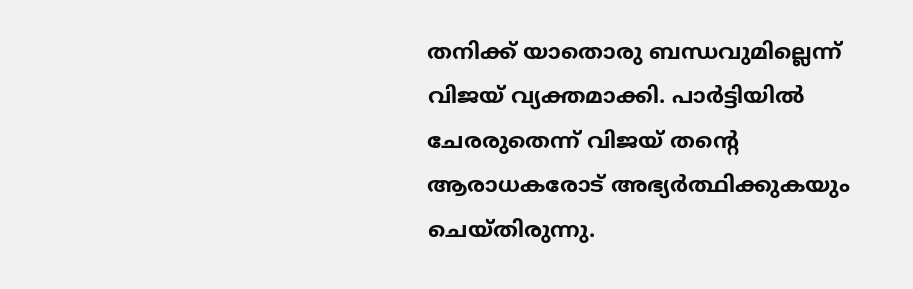തനിക്ക് യാതൊരു ബന്ധവുമില്ലെന്ന് വിജയ് വ്യക്തമാക്കി. പാര്‍ട്ടിയില്‍ ചേരരുതെന്ന് വിജയ് തന്റെ ആരാധകരോട് അഭ്യര്‍ത്ഥിക്കുകയും ചെയ്തിരുന്നു.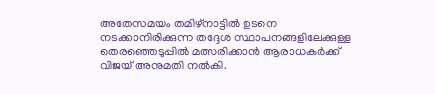അതേസമയം തമിഴ്‌നാട്ടില്‍ ഉടനെ നടക്കാനിരിക്കുന്ന തദ്ദേശ സ്ഥാപനങ്ങളിലേക്കുള്ള തെരഞ്ഞെടുപ്പില്‍ മത്സരിക്കാന്‍ ആരാധകര്‍ക്ക് വിജയ് അനുമതി നല്‍കി.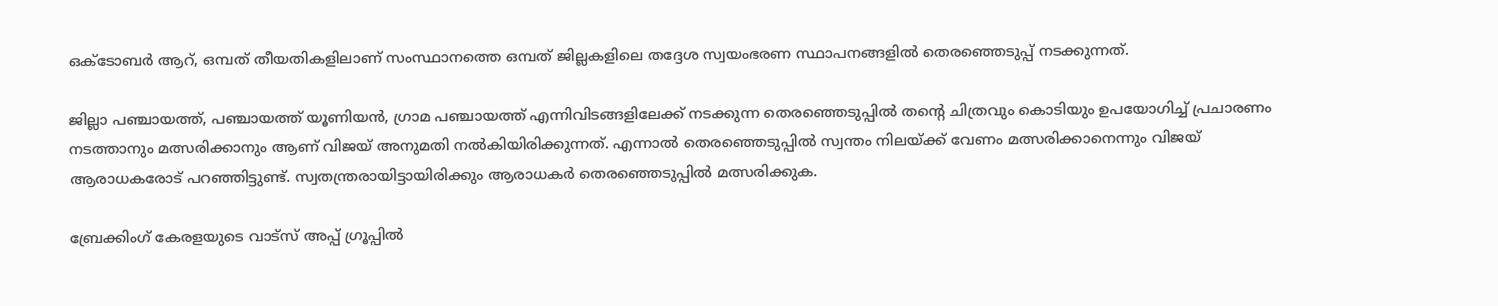ഒക്ടോബര്‍ ആറ്, ഒമ്പത് തീയതികളിലാണ് സംസ്ഥാനത്തെ ഒമ്പത് ജില്ലകളിലെ തദ്ദേശ സ്വയംഭരണ സ്ഥാപനങ്ങളില്‍ തെരഞ്ഞെടുപ്പ് നടക്കുന്നത്.

ജില്ലാ പഞ്ചായത്ത്, പഞ്ചായത്ത് യൂണിയന്‍, ഗ്രാമ പഞ്ചായത്ത് എന്നിവിടങ്ങളിലേക്ക് നടക്കുന്ന തെരഞ്ഞെടുപ്പില്‍ തന്റെ ചിത്രവും കൊടിയും ഉപയോഗിച്ച് പ്രചാരണം നടത്താനും മത്സരിക്കാനും ആണ് വിജയ് അനുമതി നല്‍കിയിരിക്കുന്നത്. എന്നാല്‍ തെരഞ്ഞെടുപ്പില്‍ സ്വന്തം നിലയ്ക്ക് വേണം മത്സരിക്കാനെന്നും വിജയ് ആരാധകരോട് പറഞ്ഞിട്ടുണ്ട്. സ്വതന്ത്രരായിട്ടായിരിക്കും ആരാധകര്‍ തെരഞ്ഞെടുപ്പില്‍ മത്സരിക്കുക.

ബ്രേക്കിംഗ് കേരളയുടെ വാട്സ് അപ്പ് ഗ്രൂപ്പിൽ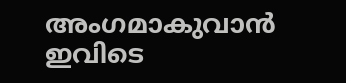അംഗമാകുവാൻ ഇവിടെ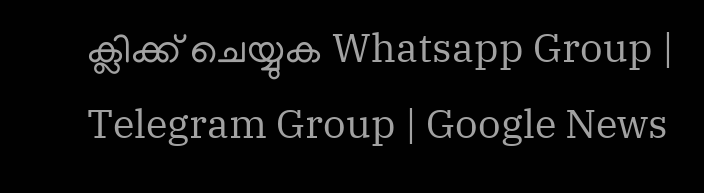ക്ലിക്ക് ചെയ്യുക Whatsapp Group | Telegram Group | Google News